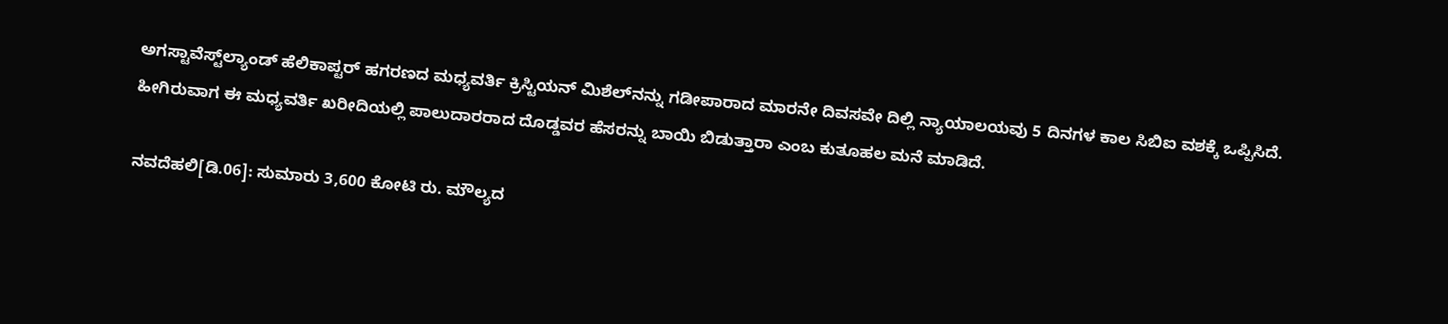ಅಗಸ್ಟಾವೆಸ್ಟ್‌ಲ್ಯಾಂಡ್‌ ಹೆಲಿಕಾಪ್ಟರ್‌ ಹಗರಣದ ಮಧ್ಯವರ್ತಿ ಕ್ರಿಸ್ಟಿಯನ್‌ ಮಿಶೆಲ್‌ನನ್ನು ಗಡೀಪಾರಾದ ಮಾರನೇ ದಿವಸವೇ ದಿಲ್ಲಿ ನ್ಯಾಯಾಲಯವು 5 ದಿನಗಳ ಕಾಲ ಸಿಬಿಐ ವಶಕ್ಕೆ ಒಪ್ಪಿಸಿದೆ. ಹೀಗಿರುವಾಗ ಈ ಮಧ್ಯವರ್ತಿ ಖರೀದಿಯಲ್ಲಿ ಪಾಲುದಾರರಾದ ದೊಡ್ಡವರ ಹೆಸರನ್ನು ಬಾಯಿ ಬಿಡುತ್ತಾರಾ ಎಂಬ ಕುತೂಹಲ ಮನೆ ಮಾಡಿದೆ.

ನವದೆಹಲಿ[ಡಿ.06]: ಸುಮಾರು 3,600 ಕೋಟಿ ರು. ಮೌಲ್ಯದ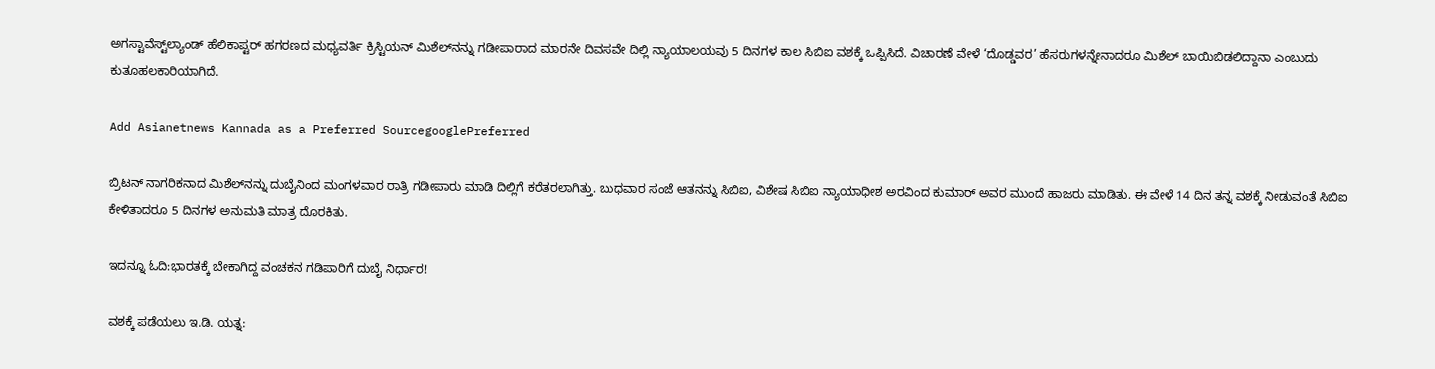ಅಗಸ್ಟಾವೆಸ್ಟ್‌ಲ್ಯಾಂಡ್‌ ಹೆಲಿಕಾಪ್ಟರ್‌ ಹಗರಣದ ಮಧ್ಯವರ್ತಿ ಕ್ರಿಸ್ಟಿಯನ್‌ ಮಿಶೆಲ್‌ನನ್ನು ಗಡೀಪಾರಾದ ಮಾರನೇ ದಿವಸವೇ ದಿಲ್ಲಿ ನ್ಯಾಯಾಲಯವು 5 ದಿನಗಳ ಕಾಲ ಸಿಬಿಐ ವಶಕ್ಕೆ ಒಪ್ಪಿಸಿದೆ. ವಿಚಾರಣೆ ವೇಳೆ ‘ದೊಡ್ಡವರ’ ಹೆಸರುಗಳನ್ನೇನಾದರೂ ಮಿಶೆಲ್‌ ಬಾಯಿಬಿಡಲಿದ್ದಾನಾ ಎಂಬುದು ಕುತೂಹಲಕಾರಿಯಾಗಿದೆ.

Add Asianetnews Kannada as a Preferred SourcegooglePreferred

ಬ್ರಿಟನ್‌ ನಾಗರಿಕನಾದ ಮಿಶೆಲ್‌ನನ್ನು ದುಬೈನಿಂದ ಮಂಗಳವಾರ ರಾತ್ರಿ ಗಡೀಪಾರು ಮಾಡಿ ದಿಲ್ಲಿಗೆ ಕರೆತರಲಾಗಿತ್ತು. ಬುಧವಾರ ಸಂಜೆ ಆತನನ್ನು ಸಿಬಿಐ, ವಿಶೇಷ ಸಿಬಿಐ ನ್ಯಾಯಾಧೀಶ ಅರವಿಂದ ಕುಮಾರ್‌ ಅವರ ಮುಂದೆ ಹಾಜರು ಮಾಡಿತು. ಈ ವೇಳೆ 14 ದಿನ ತನ್ನ ವಶಕ್ಕೆ ನೀಡುವಂತೆ ಸಿಬಿಐ ಕೇಳಿತಾದರೂ 5 ದಿನಗಳ ಅನುಮತಿ ಮಾತ್ರ ದೊರಕಿತು.

ಇದನ್ನೂ ಓದಿ:ಭಾರತಕ್ಕೆ ಬೇಕಾಗಿದ್ದ ವಂಚಕನ ಗಡಿಪಾರಿಗೆ ದುಬೈ ನಿರ್ಧಾರ!

ವಶಕ್ಕೆ ಪಡೆಯಲು ಇ.ಡಿ. ಯತ್ನ: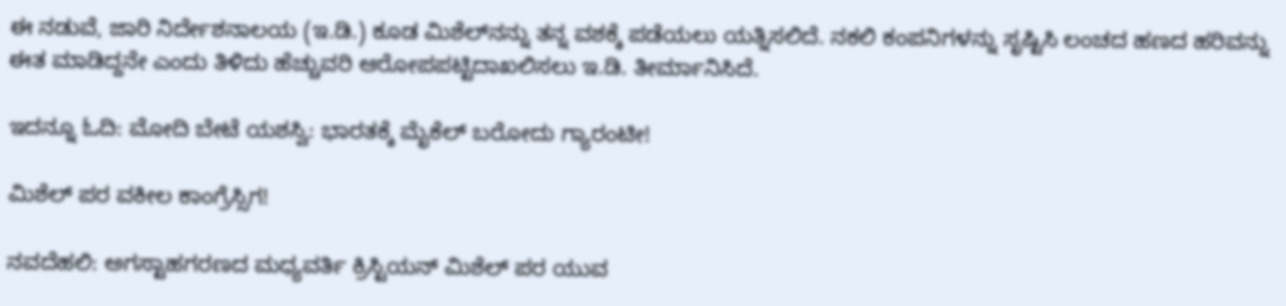ಈ ನಡುವೆ, ಜಾರಿ ನಿರ್ದೇಶನಾಲಯ (ಇ.ಡಿ.) ಕೂಡ ಮಿಶೆಲ್‌ನನ್ನು ತನ್ನ ವಶಕ್ಕೆ ಪಡೆಯಲು ಯತ್ನಿಸಲಿದೆ. ನಕಲಿ ಕಂಪನಿಗಳನ್ನು ಸೃಷ್ಟಿಸಿ ಲಂಚದ ಹಣದ ಹರಿವನ್ನು ಈತ ಮಾಡಿದ್ದನೇ ಎಂದು ತಿಳಿದು ಹೆಚ್ಚುವರಿ ಆರೋಪಪಟ್ಟಿದಾಖಲಿಸಲು ಇ.ಡಿ. ತೀರ್ಮಾನಿಸಿದೆ.

ಇದನ್ನೂ ಓದಿ: ಮೋದಿ ಬೇಟೆ ಯಶಸ್ವಿ: ಭಾರತಕ್ಕೆ ಮೈಕೆಲ್ ಬರೋದು ಗ್ಯಾರಂಟೀ!

ಮಿಶೆಲ್‌ ಪರ ವಕೀಲ ಕಾಂಗ್ರೆಸ್ಸಿಗ!

ನವದೆಹಲಿ: ಅಗಸ್ಟಾಹಗರಣದ ಮಧ್ಯವರ್ತಿ ಕ್ರಿಸ್ಟಿಯನ್‌ ಮಿಶೆಲ್‌ ಪರ ಯುವ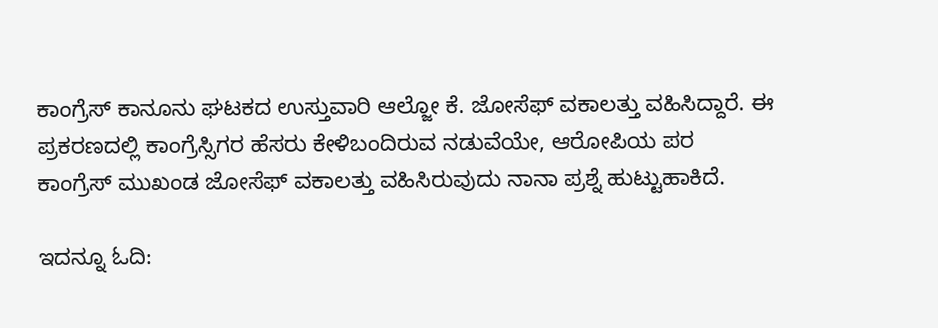ಕಾಂಗ್ರೆಸ್‌ ಕಾನೂನು ಘಟಕದ ಉಸ್ತುವಾರಿ ಆಲ್ಜೋ ಕೆ. ಜೋಸೆಫ್‌ ವಕಾಲತ್ತು ವಹಿಸಿದ್ದಾರೆ. ಈ ಪ್ರಕರಣದಲ್ಲಿ ಕಾಂಗ್ರೆಸ್ಸಿಗರ ಹೆಸರು ಕೇಳಿಬಂದಿರುವ ನಡುವೆಯೇ, ಆರೋಪಿಯ ಪರ ಕಾಂಗ್ರೆಸ್‌ ಮುಖಂಡ ಜೋಸೆಫ್‌ ವಕಾಲತ್ತು ವಹಿಸಿರುವುದು ನಾನಾ ಪ್ರಶ್ನೆ ಹುಟ್ಟುಹಾಕಿದೆ.

ಇದನ್ನೂ ಓದಿ: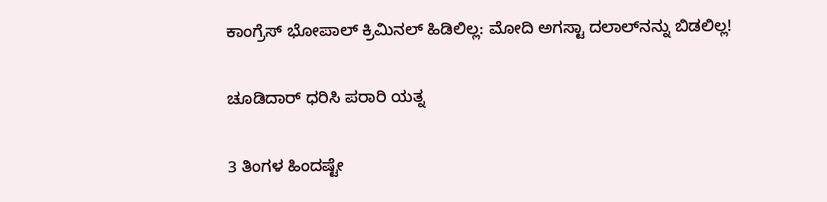ಕಾಂಗ್ರೆಸ್ ಭೋಪಾಲ್ ಕ್ರಿಮಿನಲ್ ಹಿಡಿಲಿಲ್ಲ: ಮೋದಿ ಅಗಸ್ಟಾ ದಲಾಲ್‌ನನ್ನು ಬಿಡಲಿಲ್ಲ!

ಚೂಡಿದಾರ್‌ ಧರಿಸಿ ಪರಾರಿ ಯತ್ನ

3 ತಿಂಗಳ ಹಿಂದಷ್ಟೇ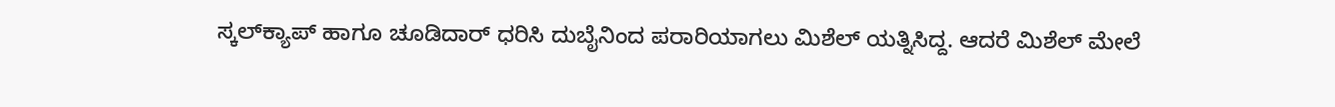ಸ್ಕಲ್‌ಕ್ಯಾಪ್‌ ಹಾಗೂ ಚೂಡಿದಾರ್‌ ಧರಿಸಿ ದುಬೈನಿಂದ ಪರಾರಿಯಾಗಲು ಮಿಶೆಲ್‌ ಯತ್ನಿಸಿದ್ದ. ಆದರೆ ಮಿಶೆಲ್‌ ಮೇಲೆ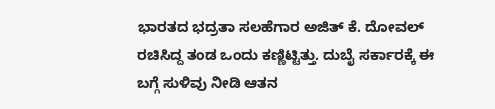ಭಾರತದ ಭದ್ರತಾ ಸಲಹೆಗಾರ ಅಜಿತ್‌ ಕೆ. ದೋವಲ್‌ ರಚಿಸಿದ್ದ ತಂಡ ಒಂದು ಕಣ್ಣಿಟ್ಟಿತ್ತು. ದುಬೈ ಸರ್ಕಾರಕ್ಕೆ ಈ ಬಗ್ಗೆ ಸುಳಿವು ನೀಡಿ ಆತನ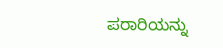ಪರಾರಿಯನ್ನು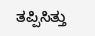ತಪ್ಪಿಸಿತ್ತು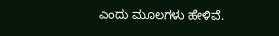ಎಂದು ಮೂಲಗಳು ಹೇಳಿವೆ.